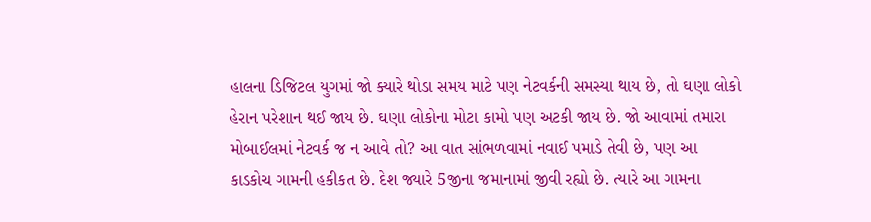હાલના ડિજિટલ યુગમાં જો ક્યારે થોડા સમય માટે પણ નેટવર્કની સમસ્યા થાય છે, તો ઘણા લોકો હેરાન પરેશાન થઈ જાય છે. ઘણા લોકોના મોટા કામો પણ અટકી જાય છે. જો આવામાં તમારા મોબાઈલમાં નેટવર્ક જ ન આવે તો? આ વાત સાંભળવામાં નવાઈ પમાડે તેવી છે, પણ આ કાડકોચ ગામની હકીકત છે. દેશ જ્યારે 5જીના જમાનામાં જીવી રહ્યો છે. ત્યારે આ ગામના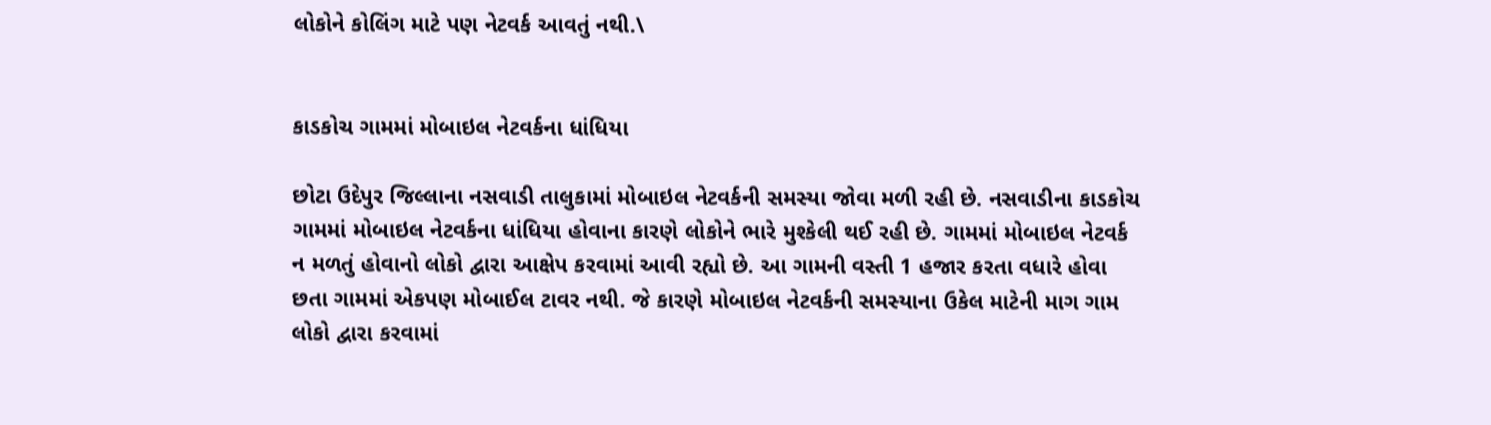લોકોને કોલિંગ માટે પણ નેટવર્ક આવતું નથી.\


કાડકોચ ગામમાં મોબાઇલ નેટવર્કના ધાંધિયા

છોટા ઉદેપુર જિલ્લાના નસવાડી તાલુકામાં મોબાઇલ નેટવર્કની સમસ્યા જોવા મળી રહી છે. નસવાડીના કાડકોચ ગામમાં મોબાઇલ નેટવર્કના ધાંધિયા હોવાના કારણે લોકોને ભારે મુશ્કેલી થઈ રહી છે. ગામમાં મોબાઇલ નેટવર્ક ન મળતું હોવાનો લોકો દ્વારા આક્ષેપ કરવામાં આવી રહ્યો છે. આ ગામની વસ્તી 1 હજાર કરતા વધારે હોવા છતા ગામમાં એકપણ મોબાઈલ ટાવર નથી. જે કારણે મોબાઇલ નેટવર્કની સમસ્યાના ઉકેલ માટેની માગ ગામ લોકો દ્વારા કરવામાં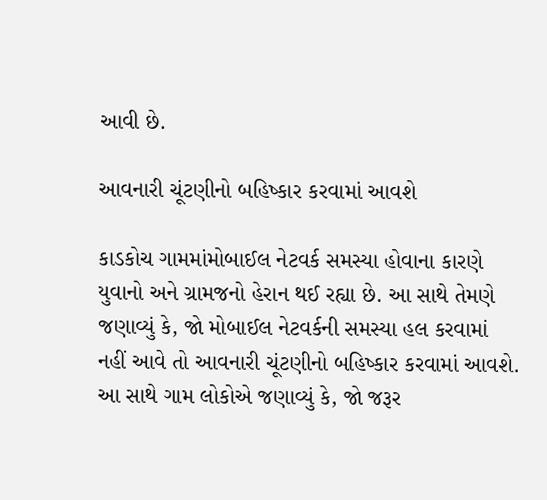આવી છે.

આવનારી ચૂંટણીનો બહિષ્કાર કરવામાં આવશે

કાડકોચ ગામમાંમોબાઈલ નેટવર્ક સમસ્યા હોવાના કારણે યુવાનો અને ગ્રામજનો હેરાન થઈ રહ્યા છે. આ સાથે તેમણે જણાવ્યું કે, જો મોબાઈલ નેટવર્કની સમસ્યા હલ કરવામાં નહીં આવે તો આવનારી ચૂંટણીનો બહિષ્કાર કરવામાં આવશે. આ સાથે ગામ લોકોએ જણાવ્યું કે, જો જરૂર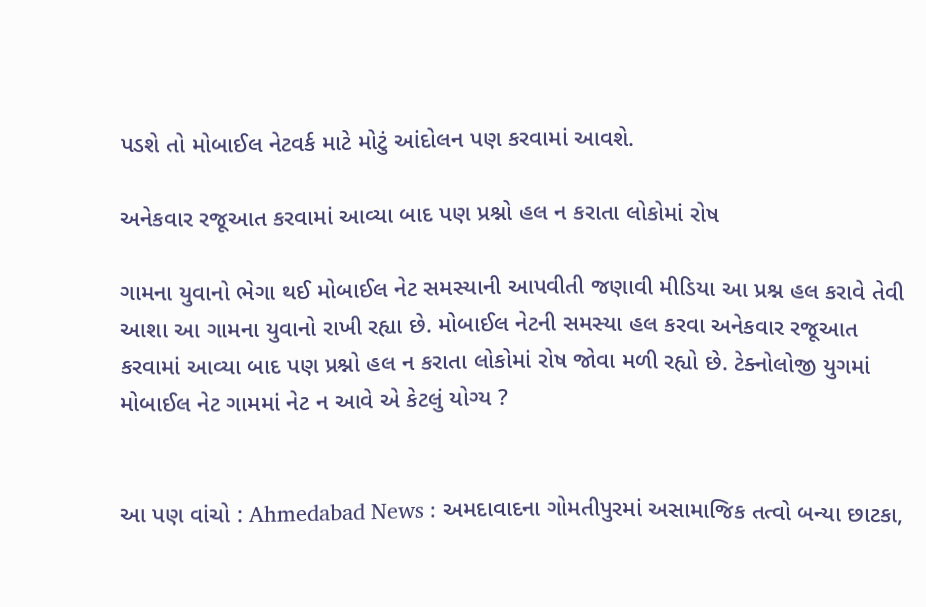પડશે તો મોબાઈલ નેટવર્ક માટે મોટું આંદોલન પણ કરવામાં આવશે.

અનેકવાર રજૂઆત કરવામાં આવ્યા બાદ પણ પ્રશ્નો હલ ન કરાતા લોકોમાં રોષ

ગામના યુવાનો ભેગા થઈ મોબાઈલ નેટ સમસ્યાની આપવીતી જણાવી મીડિયા આ પ્રશ્ન હલ કરાવે તેવી આશા આ ગામના યુવાનો રાખી રહ્યા છે. મોબાઈલ નેટની સમસ્યા હલ કરવા અનેકવાર રજૂઆત કરવામાં આવ્યા બાદ પણ પ્રશ્નો હલ ન કરાતા લોકોમાં રોષ જોવા મળી રહ્યો છે. ટેક્નોલોજી યુગમાં મોબાઈલ નેટ ગામમાં નેટ ન આવે એ કેટલું યોગ્ય ?


આ પણ વાંચો : Ahmedabad News : અમદાવાદના ગોમતીપુરમાં અસામાજિક તત્વો બન્યા છાટકા,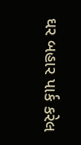ઘર બહાર પાર્ક કરેલ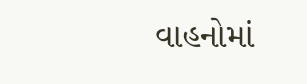વાહનોમાં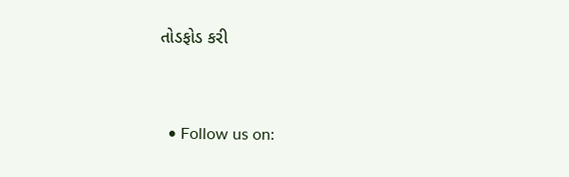તોડફોડ કરી


  • Follow us on: